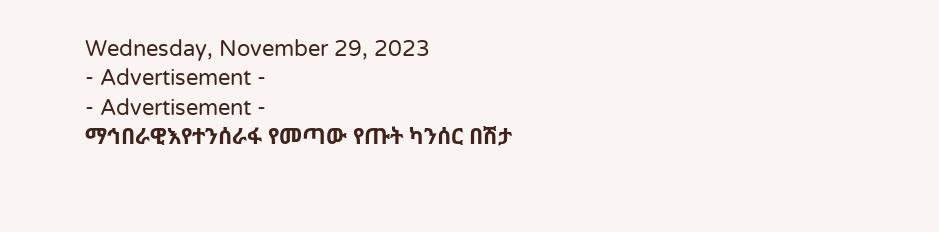Wednesday, November 29, 2023
- Advertisement -
- Advertisement -
ማኅበራዊእየተንሰራፋ የመጣው የጡት ካንሰር በሽታ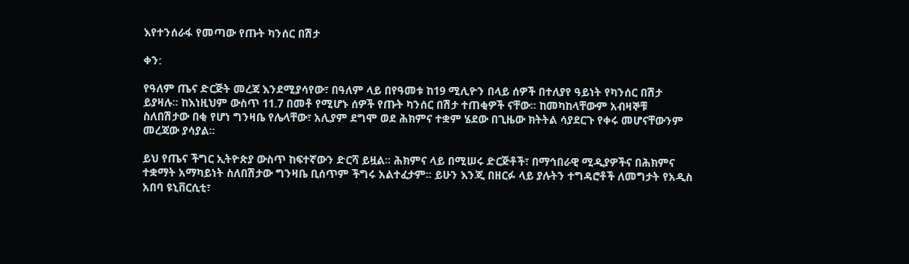እየተንሰራፋ የመጣው የጡት ካንሰር በሽታ

ቀን:

የዓለም ጤና ድርጅት መረጃ እንደሚያሳየው፣ በዓለም ላይ በየዓመቱ ከ19 ሚሊዮን በላይ ሰዎች በተለያየ ዓይነት የካንሰር በሽታ ይያዛሉ፡፡ ከእነዚህም ውስጥ 11.7 በመቶ የሚሆኑ ሰዎች የጡት ካንሰር በሽታ ተጠቂዎች ናቸው፡፡ ከመካከላቸውም አብዛኞቹ ስለበሽታው በቂ የሆነ ግንዛቤ የሌላቸው፣ አሊያም ደግሞ ወደ ሕክምና ተቋም ሄደው በጊዜው ክትትል ሳያደርጉ የቀሩ መሆናቸውንም መረጃው ያሳያል፡፡

ይህ የጤና ችግር ኢትዮጵያ ውስጥ ከፍተኛውን ድርሻ ይዟል፡፡ ሕክምና ላይ በሚሠሩ ድርጅቶች፣ በማኅበራዊ ሚዲያዎችና በሕክምና ተቋማት አማካይነት ስለበሽታው ግንዛቤ ቢሰጥም ችግሩ አልተፈታም፡፡ ይሁን እንጂ በዘርፉ ላይ ያሉትን ተግዳሮቶች ለመግታት የአዲስ አበባ ዩኒቨርሲቲ፣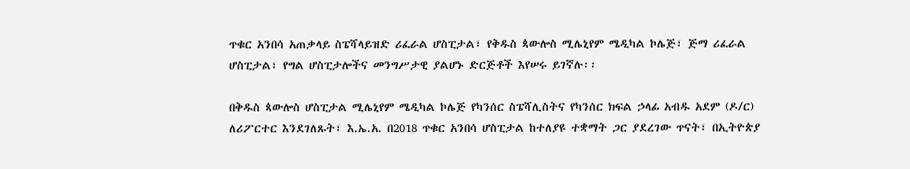ጥቁር አንበሳ አጠቃላይ ስፔሻላይዝድ ሪፈራል ሆስፒታል፣ የቅዱስ ጳውሎስ ሚሌኒየም ሜዲካል ኮሌጅ፣ ጅማ ሪፈራል ሆስፒታል፣ የግል ሆስፒታሎችና መንግሥታዊ ያልሆኑ ድርጅቶች እየሠሩ ይገኛሉ፡፡

በቅዱስ ጳውሎስ ሆስፒታል ሚሌኒየም ሜዲካል ኮሌጅ የካንሰር ስፔሻሊስትና የካንሰር ክፍል ኃላፊ አብዱ አደም (ዶ/ር) ለሪፖርተር እንደገለጹት፣ እ.ኤ.አ. በ2018 ጥቁር አንበሳ ሆስፒታል ከተለያዩ ተቋማት ጋር ያደረገው ጥናት፣ በኢትዮጵያ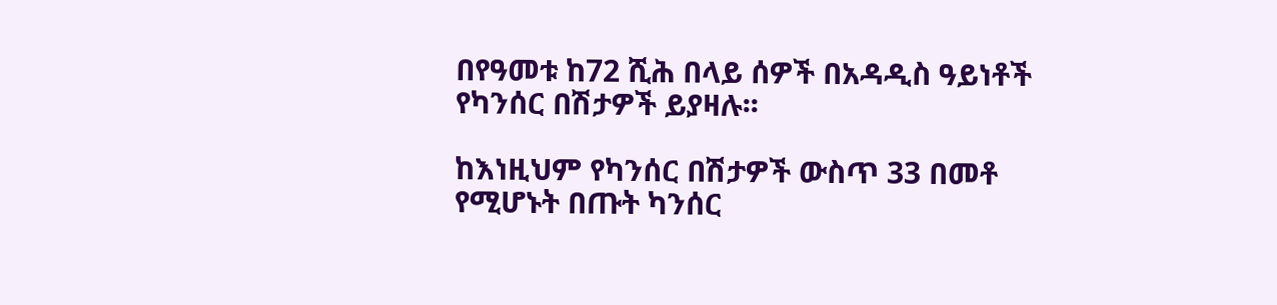በየዓመቱ ከ72 ሺሕ በላይ ሰዎች በአዳዲስ ዓይነቶች የካንሰር በሽታዎች ይያዛሉ፡፡

ከእነዚህም የካንሰር በሽታዎች ውስጥ 33 በመቶ የሚሆኑት በጡት ካንሰር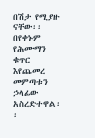በሽታ የሚያዙ ናቸው፡፡ በየቀኑም የሕሙማን ቁጥር እየጨመረ መምጣቱን ኃላፊው አስረድተዋል፡፡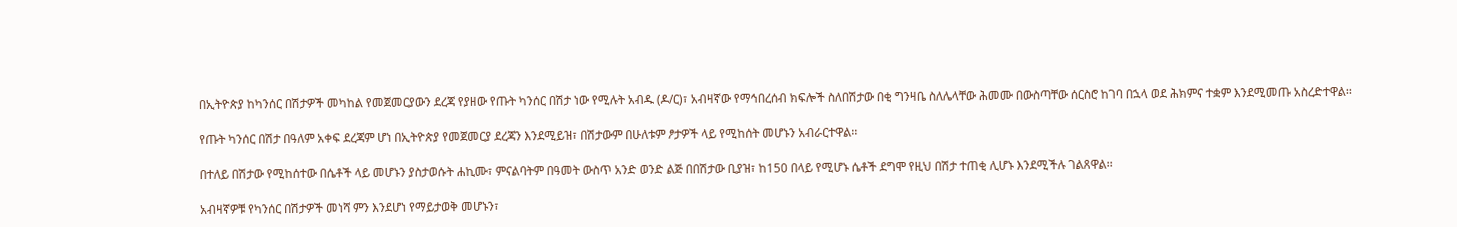በኢትዮጵያ ከካንሰር በሽታዎች መካከል የመጀመርያውን ደረጃ የያዘው የጡት ካንሰር በሽታ ነው የሚሉት አብዱ (ዶ/ር)፣ አብዛኛው የማኅበረሰብ ክፍሎች ስለበሽታው በቂ ግንዛቤ ስለሌላቸው ሕመሙ በውስጣቸው ሰርስሮ ከገባ በኋላ ወደ ሕክምና ተቋም እንደሚመጡ አስረድተዋል፡፡

የጡት ካንሰር በሽታ በዓለም አቀፍ ደረጃም ሆነ በኢትዮጵያ የመጀመርያ ደረጃን እንደሚይዝ፣ በሽታውም በሁለቱም ፆታዎች ላይ የሚከሰት መሆኑን አብራርተዋል፡፡

በተለይ በሽታው የሚከሰተው በሴቶች ላይ መሆኑን ያስታወሱት ሐኪሙ፣ ምናልባትም በዓመት ውስጥ አንድ ወንድ ልጅ በበሽታው ቢያዝ፣ ከ150 በላይ የሚሆኑ ሴቶች ደግሞ የዚህ በሽታ ተጠቂ ሊሆኑ እንደሚችሉ ገልጸዋል፡፡

አብዛኛዎቹ የካንሰር በሽታዎች መነሻ ምን እንደሆነ የማይታወቅ መሆኑን፣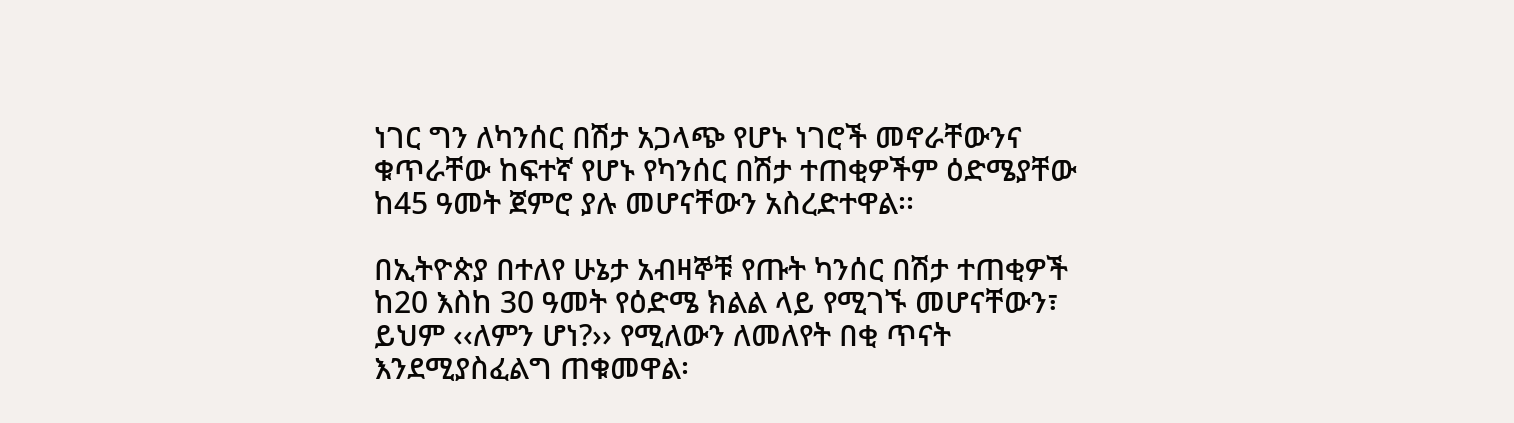ነገር ግን ለካንሰር በሽታ አጋላጭ የሆኑ ነገሮች መኖራቸውንና ቁጥራቸው ከፍተኛ የሆኑ የካንሰር በሽታ ተጠቂዎችም ዕድሜያቸው ከ45 ዓመት ጀምሮ ያሉ መሆናቸውን አስረድተዋል፡፡

በኢትዮጵያ በተለየ ሁኔታ አብዛኞቹ የጡት ካንሰር በሽታ ተጠቂዎች ከ20 እስከ 30 ዓመት የዕድሜ ክልል ላይ የሚገኙ መሆናቸውን፣ ይህም ‹‹ለምን ሆነ?›› የሚለውን ለመለየት በቂ ጥናት እንደሚያስፈልግ ጠቁመዋል፡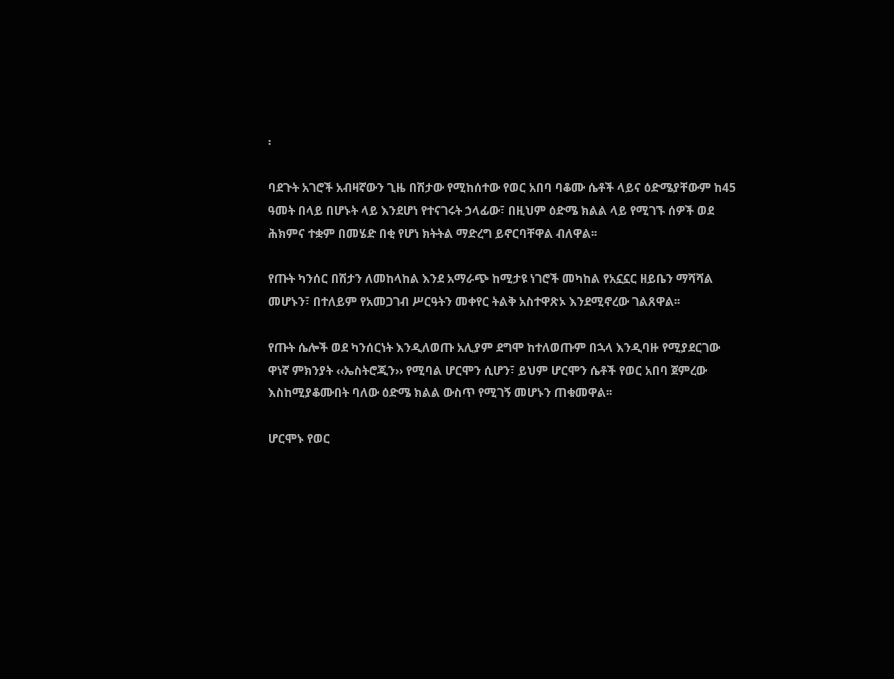፡

ባደጉት አገሮች አብዛኛውን ጊዜ በሽታው የሚከሰተው የወር አበባ ባቆሙ ሴቶች ላይና ዕድሜያቸውም ከ45 ዓመት በላይ በሆኑት ላይ እንደሆነ የተናገሩት ኃላፊው፣ በዚህም ዕድሜ ክልል ላይ የሚገኙ ሰዎች ወደ ሕክምና ተቋም በመሄድ በቂ የሆነ ክትትል ማድረግ ይኖርባቸዋል ብለዋል፡፡

የጡት ካንሰር በሽታን ለመከላከል እንደ አማራጭ ከሚታዩ ነገሮች መካከል የአኗኗር ዘይቤን ማሻሻል መሆኑን፣ በተለይም የአመጋገብ ሥርዓትን መቀየር ትልቅ አስተዋጽኦ እንደሚኖረው ገልጸዋል፡፡

የጡት ሴሎች ወደ ካንሰርነት እንዲለወጡ አሊያም ደግሞ ከተለወጡም በኋላ እንዲባዙ የሚያደርገው ዋነኛ ምክንያት ‹‹ኤስትሮጂን›› የሚባል ሆርሞን ሲሆን፣ ይህም ሆርሞን ሴቶች የወር አበባ ጀምረው እስከሚያቆሙበት ባለው ዕድሜ ክልል ውስጥ የሚገኝ መሆኑን ጠቁመዋል፡፡

ሆርሞኑ የወር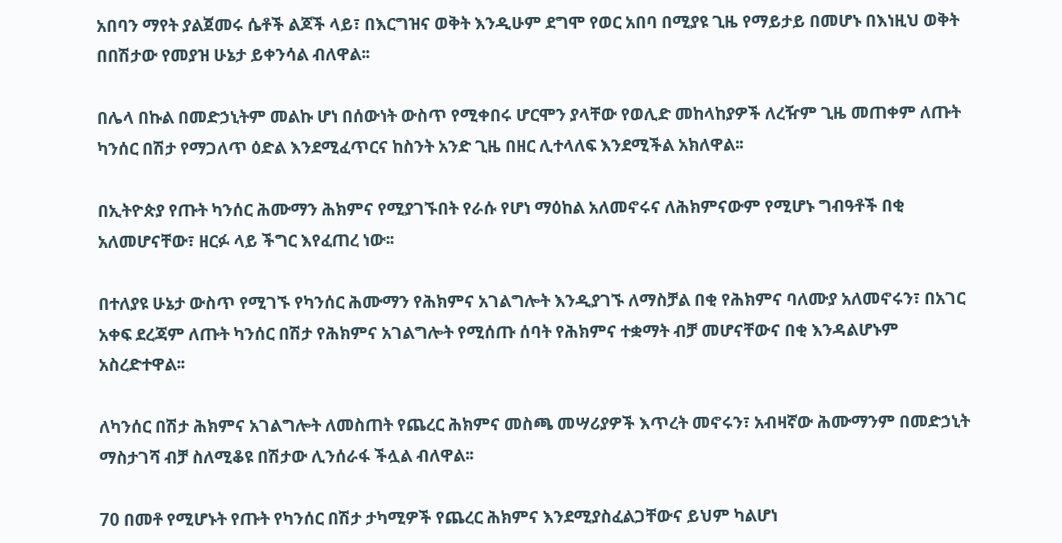አበባን ማየት ያልጀመሩ ሴቶች ልጆች ላይ፣ በእርግዝና ወቅት እንዲሁም ደግሞ የወር አበባ በሚያዩ ጊዜ የማይታይ በመሆኑ በእነዚህ ወቅት በበሽታው የመያዝ ሁኔታ ይቀንሳል ብለዋል፡፡

በሌላ በኩል በመድኃኒትም መልኩ ሆነ በሰውነት ውስጥ የሚቀበሩ ሆርሞን ያላቸው የወሊድ መከላከያዎች ለረዥም ጊዜ መጠቀም ለጡት ካንሰር በሽታ የማጋለጥ ዕድል እንደሚፈጥርና ከስንት አንድ ጊዜ በዘር ሊተላለፍ እንደሚችል አክለዋል፡፡

በኢትዮጵያ የጡት ካንሰር ሕሙማን ሕክምና የሚያገኙበት የራሱ የሆነ ማዕከል አለመኖሩና ለሕክምናውም የሚሆኑ ግብዓቶች በቂ አለመሆናቸው፣ ዘርፉ ላይ ችግር እየፈጠረ ነው፡፡

በተለያዩ ሁኔታ ውስጥ የሚገኙ የካንሰር ሕሙማን የሕክምና አገልግሎት እንዲያገኙ ለማስቻል በቂ የሕክምና ባለሙያ አለመኖሩን፣ በአገር አቀፍ ደረጃም ለጡት ካንሰር በሽታ የሕክምና አገልግሎት የሚሰጡ ሰባት የሕክምና ተቋማት ብቻ መሆናቸውና በቂ እንዳልሆኑም አስረድተዋል፡፡

ለካንሰር በሽታ ሕክምና አገልግሎት ለመስጠት የጨረር ሕክምና መስጫ መሣሪያዎች እጥረት መኖሩን፣ አብዛኛው ሕሙማንም በመድኃኒት ማስታገሻ ብቻ ስለሚቆዩ በሽታው ሊንሰራፋ ችሏል ብለዋል፡፡

70 በመቶ የሚሆኑት የጡት የካንሰር በሽታ ታካሚዎች የጨረር ሕክምና እንደሚያስፈልጋቸውና ይህም ካልሆነ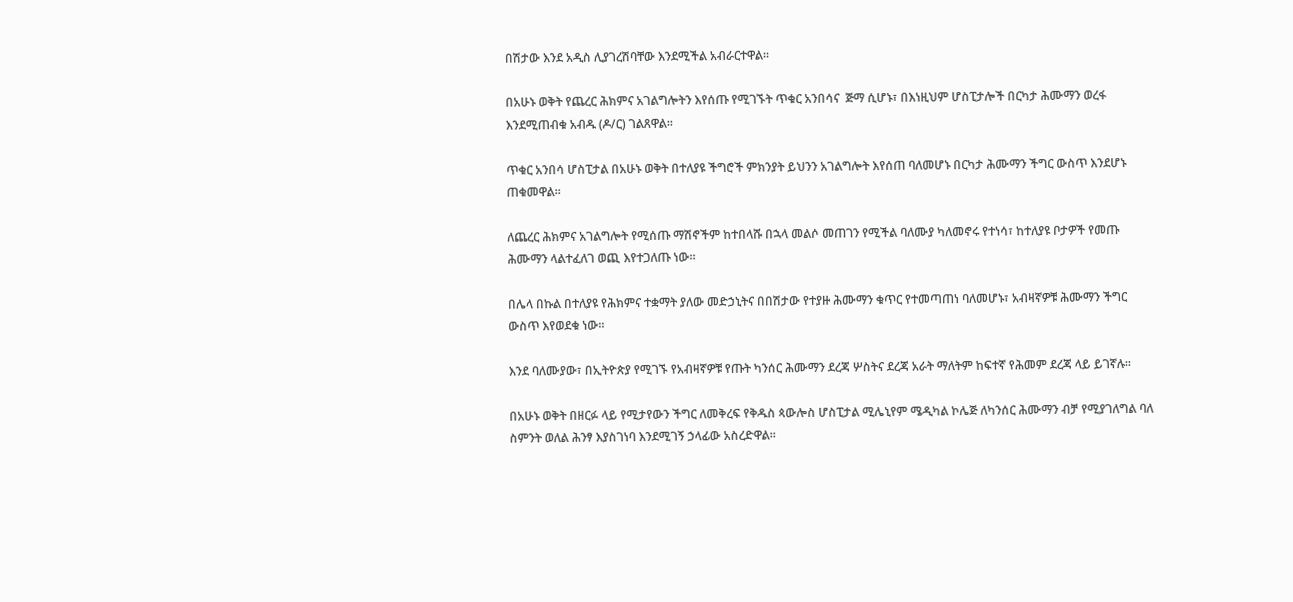በሽታው እንደ አዲስ ሊያገረሽባቸው እንደሚችል አብራርተዋል፡፡

በአሁኑ ወቅት የጨረር ሕክምና አገልግሎትን እየሰጡ የሚገኙት ጥቁር አንበሳና  ጅማ ሲሆኑ፣ በእነዚህም ሆስፒታሎች በርካታ ሕሙማን ወረፋ እንደሚጠብቁ አብዱ (ዶ/ር) ገልጸዋል፡፡

ጥቁር አንበሳ ሆስፒታል በአሁኑ ወቅት በተለያዩ ችግሮች ምክንያት ይህንን አገልግሎት እየሰጠ ባለመሆኑ በርካታ ሕሙማን ችግር ውስጥ እንደሆኑ ጠቁመዋል፡፡

ለጨረር ሕክምና አገልግሎት የሚሰጡ ማሽኖችም ከተበላሹ በኋላ መልሶ መጠገን የሚችል ባለሙያ ካለመኖሩ የተነሳ፣ ከተለያዩ ቦታዎች የመጡ ሕሙማን ላልተፈለገ ወጪ እየተጋለጡ ነው፡፡

በሌላ በኩል በተለያዩ የሕክምና ተቋማት ያለው መድኃኒትና በበሽታው የተያዙ ሕሙማን ቁጥር የተመጣጠነ ባለመሆኑ፣ አብዛኛዎቹ ሕሙማን ችግር ውስጥ እየወደቁ ነው፡፡

እንደ ባለሙያው፣ በኢትዮጵያ የሚገኙ የአብዛኛዎቹ የጡት ካንሰር ሕሙማን ደረጃ ሦስትና ደረጃ አራት ማለትም ከፍተኛ የሕመም ደረጃ ላይ ይገኛሉ፡፡

በአሁኑ ወቅት በዘርፉ ላይ የሚታየውን ችግር ለመቅረፍ የቅዱስ ጳውሎስ ሆስፒታል ሚሌኒየም ሜዲካል ኮሌጅ ለካንሰር ሕሙማን ብቻ የሚያገለግል ባለ ስምንት ወለል ሕንፃ እያስገነባ እንደሚገኝ ኃላፊው አስረድዋል፡፡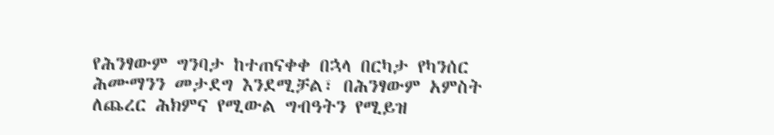የሕንፃውም ግንባታ ከተጠናቀቀ በኋላ በርካታ የካንሰር ሕሙማንን መታደግ እንደሚቻል፣ በሕንፃውም አምስት ለጨረር ሕክምና የሚውል ግብዓትን የሚይዝ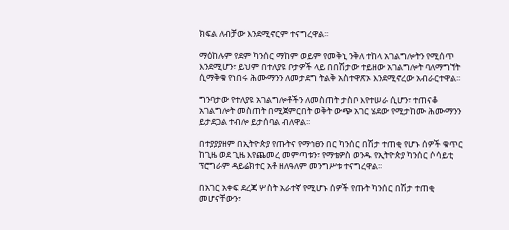ክፍል ለብቻው እንደሚኖርም ተናግረዋል፡፡

ማዕከሉም የደም ካንሰር ማከም ወይም የመቅኒ ንቅለ ተከላ አገልግሎትን የሚሰጥ እንደሚሆን፣ ይህም በተለያዩ ቦታዎች ላይ በበሽታው ተይዘው አገልግሎት ባለማግኘት ሲማቅቁ የነበሩ ሕሙማንን ለመታደግ ትልቅ አስተዋጽኦ እንደሚኖረው አብራርተዋል፡፡

ግንባታው የተለያዩ አገልግሎቶችን ለመስጠት ታስቦ እየተሠራ ሲሆን፣ ተጠናቆ አገልግሎት መስጠት በሚጀምርበት ወቅት ውጭ አገር ሄደው የሚታከሙ ሕሙማንን ይታደጋል ተብሎ ይታሰባል ብለዋል፡፡

በተያያያዘም በኢትዮጵያ የጡትና የማኅፀን በር ካንሰር በሽታ ተጠቂ የሆኑ ሰዎች ቁጥር ከጊዜ ወደ ጊዜ እየጨመረ መምጣቱን፣ የማቴዎስ ወንዱ የኢትዮጵያ ካንሰር ሶሳይቲ ፕሮግራም ዳይሬክተር አቶ ዘለዓለም መንግሥቱ ተናግረዋል፡፡

በአገር አቀፍ ደረጃ ሦስት አራተኛ የሚሆኑ ሰዎች የጡት ካንሰር በሽታ ተጠቂ መሆናቸውን፣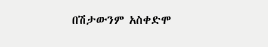በሽታውንም አስቀድሞ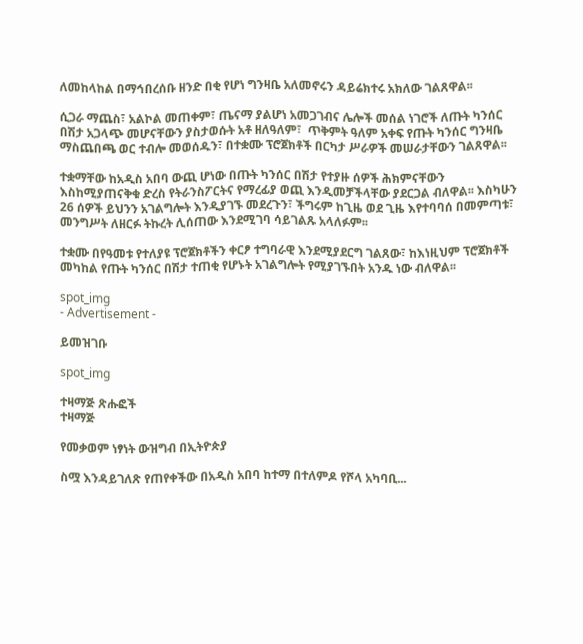ለመከላከል በማኅበረሰቡ ዘንድ በቂ የሆነ ግንዛቤ አለመኖሩን ዳይሬክተሩ አክለው ገልጸዋል፡፡

ሲጋራ ማጨስ፣ አልኮል መጠቀም፣ ጤናማ ያልሆነ አመጋገብና ሌሎች መሰል ነገሮች ለጡት ካንሰር በሽታ አጋላጭ መሆናቸውን ያስታወሱት አቶ ዘለዓለም፣  ጥቅምት ዓለም አቀፍ የጡት ካንሰር ግንዛቤ ማስጨበጫ ወር ተብሎ መወሰዱን፣ በተቋሙ ፕሮጀክቶች በርካታ ሥራዎች መሠራታቸውን ገልጸዋል፡፡

ተቋማቸው ከአዲስ አበባ ውጪ ሆነው በጡት ካንሰር በሽታ የተያዙ ሰዎች ሕክምናቸውን እስከሚያጠናቅቁ ድረስ የትራንስፖርትና የማረፊያ ወጪ እንዲመቻችላቸው ያደርጋል ብለዋል፡፡ እስካሁን 26 ሰዎች ይህንን አገልግሎት እንዲያገኙ መደረጉን፣ ችግሩም ከጊዜ ወደ ጊዜ እየተባባሰ በመምጣቱ፣ መንግሥት ለዘርፉ ትኩረት ሊሰጠው እንደሚገባ ሳይገልጹ አላለፉም፡፡

ተቋሙ በየዓመቱ የተለያዩ ፕሮጀክቶችን ቀርፆ ተግባራዊ እንደሚያደርግ ገልጸው፣ ከእነዚህም ፕሮጀክቶች መካከል የጡት ካንሰር በሽታ ተጠቂ የሆኑት አገልግሎት የሚያገኙበት አንዱ ነው ብለዋል፡፡

spot_img
- Advertisement -

ይመዝገቡ

spot_img

ተዛማጅ ጽሑፎች
ተዛማጅ

የመቃወም ነፃነት ውዝግብ በኢትዮጵያ

ስሟ እንዳይገለጽ የጠየቀችው በአዲስ አበባ ከተማ በተለምዶ የሾላ አካባቢ...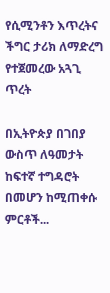የሲሚንቶን እጥረትና ችግር ታሪክ ለማድረግ የተጀመረው አጓጊ ጥረት

በኢትዮጵያ በገበያ ውስጥ ለዓመታት ከፍተኛ ተግዳሮት በመሆን ከሚጠቀሱ ምርቶች...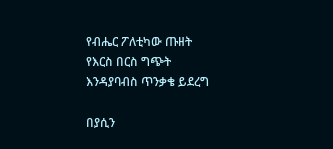የብሔር ፖለቲካው ጡዘት የእርስ በርስ ግጭት እንዳያባብስ ጥንቃቄ ይደረግ

በያሲን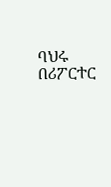ባህሩ በሪፖርተር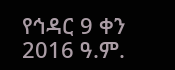የኅዳር 9 ቀን 2016 ዓ.ም.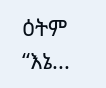ዕትም “እኔ...